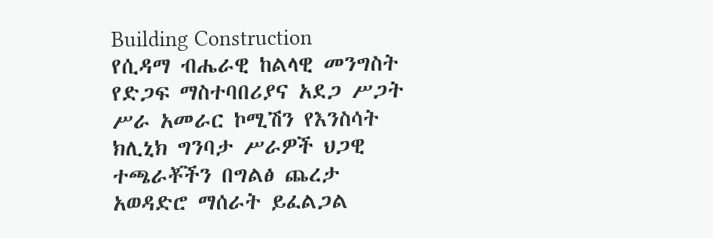Building Construction
የሲዳማ ብሔራዊ ከልላዊ መንግስት የድጋፍ ማስተባበሪያና አደጋ ሥጋት ሥራ አመራር ኮሚሽን የእንስሳት ክሊኒክ ግንባታ ሥራዎች ህጋዊ ተጫራቾችን በግልፅ ጨረታ አወዳድሮ ማሰራት ይፈልጋል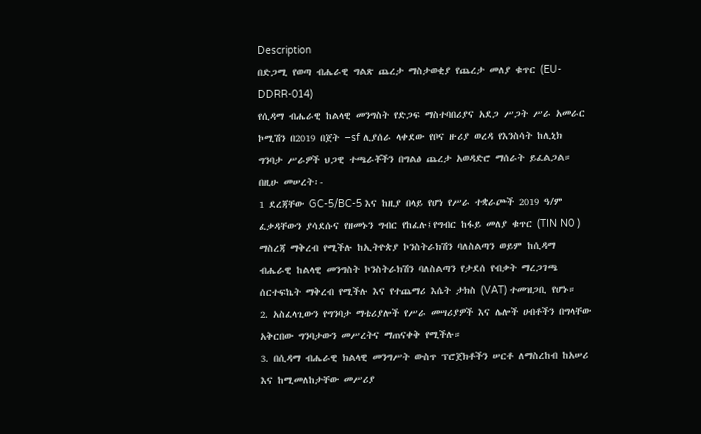Description
በድጋሚ የወጣ ብሔራዊ ግልጽ ጨረታ ማስታወቂያ የጨረታ መለያ ቁጥር (EU-DDRR-014)
የሲዳማ ብሔራዊ ከልላዊ መንግስት የድጋፍ ማስተባበሪያና አደጋ ሥጋት ሥራ አመራር ኮሚሽን በ2019 በጀት –sf ሊያሰራ ላቀደው የቦና ዙሪያ ወረዳ የእንስሳት ከሊኒክ ግንባታ ሥራዎች ህጋዊ ተጫራቾችን በግልፅ ጨረታ አወዳድሮ ማሰራት ይፈልጋል።
በዚሁ መሠረት፡-
1 ደረጃቸው GC-5/BC-5 እና ከዚያ በላይ የሆነ የሥራ ተቋራጮች 2019 ዓ/ም ፈቃዳቸውን ያሳደሱና የዘመኑን ግብር የከፈሉ፤የግብር ከፋይ መለያ ቁጥር (TIN N0 ) ማስረጃ ማቅረብ የሚችሉ ከኢትዮጵያ ኮንስትራክሽን ባለስልጣን ወይም ከሲዳማ ብሔራዊ ከልላዊ መንግስት ኮንስትራክሽን ባለስልጣን የታደሰ የብቃት ማረጋገጫ ሰርተፍኬት ማቅረብ የሚችሉ እና የተጨማሪ እሴት ታክስ (VAT) ተመዝጋቢ የሆኑ።
2. አስፈላጊውን የግንባታ ማቴሪያሎች የሥራ መሣሪያዎች እና ሌሎች ሀብቶችን በግላቸው አቅርበው ግንባታውን መሥረትና ማጠናቀቅ የሚችሉ።
3. በሲዳማ ብሔራዊ ክልላዊ መንግሥት ውስጥ ፕሮጀክቶችን ሠርቶ ለማስረከብ ከአሠሪ እና ከሚመለከታቸው መሥሪያ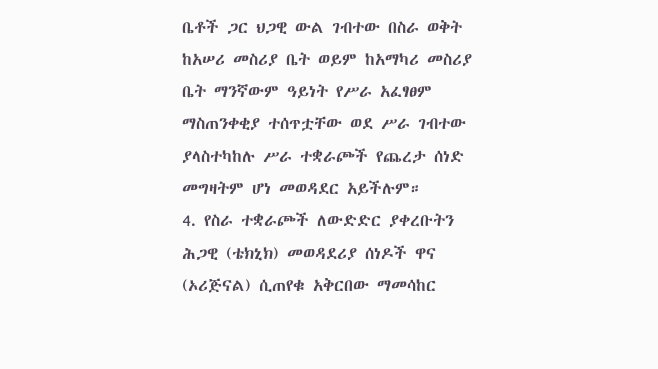ቤቶች ጋር ህጋዊ ውል ገብተው በስራ ወቅት ከአሠሪ መስሪያ ቤት ወይም ከአማካሪ መስሪያ ቤት ማንኛውም ዓይነት የሥራ አፈፃፀም ማስጠንቀቂያ ተሰጥቷቸው ወደ ሥራ ገብተው ያላስተካከሉ ሥራ ተቋራጮች የጨረታ ሰነድ መግዛትም ሆነ መወዳደር አይችሉም።
4. የስራ ተቋራጮች ለውድድር ያቀረቡትን ሕጋዊ (ቴክኒክ) መወዳደሪያ ሰነዶች ዋና (ኦሪጅናል) ሲጠየቁ አቅርበው ማመሳከር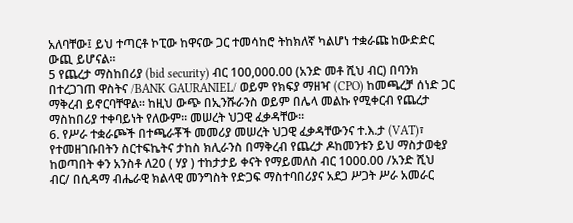አለባቸው፤ ይህ ተጣርቶ ኮፒው ከዋናው ጋር ተመሳከሮ ትከክለኛ ካልሆነ ተቋራጩ ከውድድር ውጪ ይሆናል።
5 የጨረታ ማስከበሪያ (bid security) ብር 100,000.00 (አንድ መቶ ሺህ ብር) በባንክ በተረጋገጠ ዋስትና /BANK GAURANIEL/ ወይም የክፍያ ማዘዣ (CPO) ከመጫረቻ ሰነድ ጋር ማቅረብ ይኖርባቸዋል። ከዚህ ውጭ በኢንሹራንስ ወይም በሌላ መልኩ የሚቀርብ የጨረታ ማስከበሪያ ተቀባይነት የለውም፡፡ መሠረት ህጋዊ ፈቃዳቸው።
6. የሥራ ተቋራጮች በተጫራቾች መመሪያ መሠረት ህጋዊ ፈቃዳቸውንና ተ.እ.ታ (VAT)፣ የተመዘገቡበትን ስርተፍኬትና ታከስ ክሊራንስ በማቅረብ የጨረታ ዶከመንቱን ይህ ማስታወቂያ ከወጣበት ቀን አንስቶ ለ20 ( ሃያ ) ተከታታይ ቀናት የማይመለስ ብር 1000.00 /አንድ ሺህ ብር/ በሲዳማ ብሔራዊ ክልላዊ መንግስት የድጋፍ ማስተባበሪያና አደጋ ሥጋት ሥራ አመራር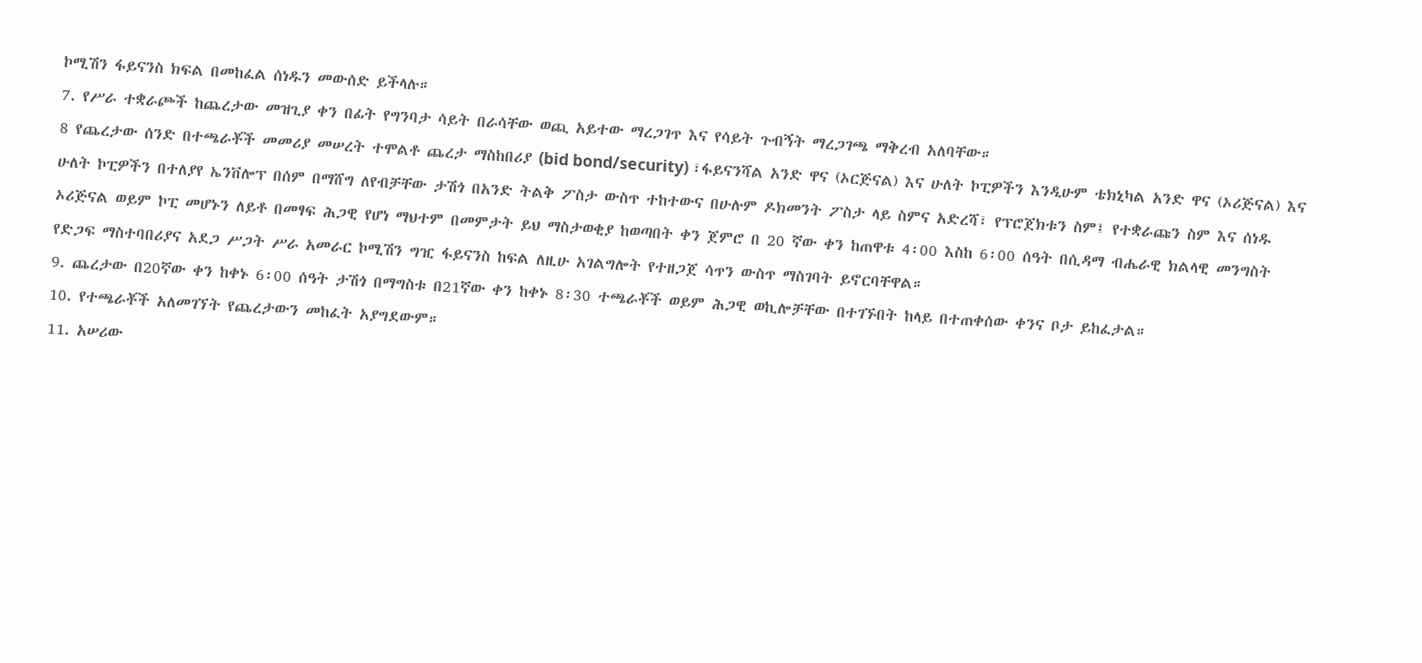ኮሚሽን ፋይናንስ ክፍል በመከፈል ሰነዱን መውሰድ ይችላሉ።
7. የሥራ ተቋራጮች ከጨረታው መዝጊያ ቀን በፊት የግንባታ ሳይት በራሳቸው ወጪ አይተው ማረጋገጥ እና የሳይት ጉብኝት ማረጋገጫ ማቅረብ አለባቸው።
8 የጨረታው ሰንድ በተጫራቾች መመሪያ መሠረት ተሞልቶ ጨረታ ማስከበሪያ (bid bond/security) ፣ፋይናንሻል አንድ ዋና (ኦርጅናል) እና ሁለት ኮፒዎችን እንዲሁም ቴክኒካል አንድ ዋና (ኦሪጅናል) እና ሁለት ኮፒዎችን በተለያየ ኤንቨሎፕ በሰም በማሸግ ለየብቻቸው ታሽጎ በአንድ ትልቅ ፖስታ ውስጥ ተከተውና በሁሉም ዶክመንት ፖስታ ላይ ስምና አድረሻ፣ የፕሮጀክቱን ስም፤ የተቋራጩን ስም እና ሰነዱ ኦሪጅናል ወይም ኮፒ መሆኑን ለይቶ በመፃፍ ሕጋዊ የሆነ ማህተም በመምታት ይህ ማስታወቂያ ከወጣበት ቀን ጀምሮ በ 20 ኛው ቀን ከጠዋቱ 4፡00 እስከ 6፡00 ሰዓት በሲዳማ ብሔራዊ ክልላዊ መንግስት የድጋፍ ማስተባበሪያና አደጋ ሥጋት ሥራ አመራር ኮሚሽን ግዢ ፋይናንስ ከፍል ለዚሁ አገልግሎት የተዘጋጀ ሳጥን ውስጥ ማስገባት ይኖርባቸዋል።
9. ጨረታው በ20ኛው ቀን ከቀኑ 6፡00 ሰዓት ታሽጎ በማግስቱ በ21ኛው ቀን ከቀኑ 8፡30 ተጫራቾች ወይም ሕጋዊ ወኪሎቻቸው በተገኙበት ከላይ በተጠቀሰው ቀንና ቦታ ይከፈታል።
10. የተጫራቾች አለመገኘት የጨረታውን መከፈት አያግደውም።
11. አሠሪው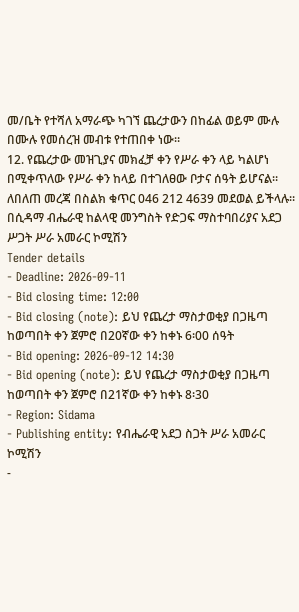መ/ቤት የተሻለ አማራጭ ካገኘ ጨረታውን በከፊል ወይም ሙሉ በሙሉ የመሰረዝ መብቱ የተጠበቀ ነው።
12. የጨረታው መዝጊያና መክፈቻ ቀን የሥራ ቀን ላይ ካልሆነ በሚቀጥለው የሥራ ቀን ከላይ በተገለፀው ቦታና ሰዓት ይሆናል።
ለበለጠ መረጃ በስልክ ቁጥር 046 212 4639 መደወል ይችላሉ።
በሲዳማ ብሔራዊ ከልላዊ መንግስት የድጋፍ ማስተባበሪያና አደጋ ሥጋት ሥራ አመራር ኮሚሽን
Tender details
- Deadline: 2026-09-11
- Bid closing time: 12:00
- Bid closing (note): ይህ የጨረታ ማስታወቂያ በጋዜጣ ከወጣበት ቀን ጀምሮ በ20ኛው ቀን ከቀኑ 6፡00 ሰዓት
- Bid opening: 2026-09-12 14:30
- Bid opening (note): ይህ የጨረታ ማስታወቂያ በጋዜጣ ከወጣበት ቀን ጀምሮ በ21ኛው ቀን ከቀኑ 8፡30
- Region: Sidama
- Publishing entity: የብሔራዊ አደጋ ስጋት ሥራ አመራር ኮሚሽን
-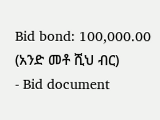Bid bond: 100,000.00 (አንድ መቶ ሺህ ብር)
- Bid document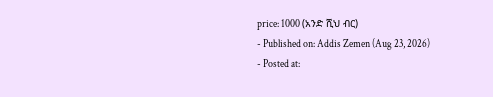price: 1000 (አንድ ሺህ ብር)
- Published on: Addis Zemen (Aug 23, 2026)
- Posted at: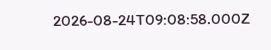2026-08-24T09:08:58.000Z